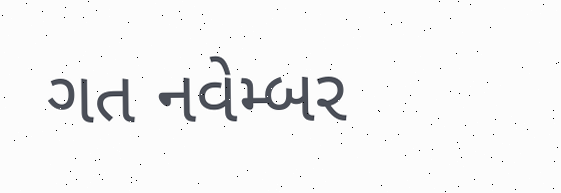ગત નવેમ્બર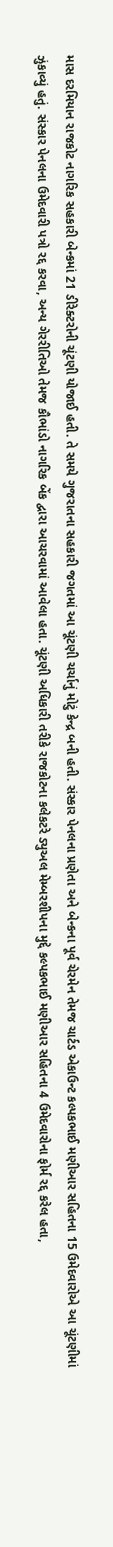માસ દરમિયાન રાજકોટ નાગરિક સહકારી બેન્કમાં 21 ડીરેક્ટરોની ચૂંટણી યોજાઈ હતી. તે સમયે ગુજરાતના સહકારી જગતમાં આ ચૂંટણી ચર્ચાનું મોટું કેન્દ્ર બની હતી. સંસ્કાર પેનલના પ્રણેતા અને બેન્કના પૂર્વ ચેરમેન તેમજ ચાર્ટડ એકાઉન્ટ કલ્પકભાઈ મણીઆર સહિતના 15 ઉમેદવારોએ આ ચૂંટણીમાં ઝુંકાવ્યું હતું. સંસ્કાર પેનલના ઉમેદવારી પત્રો રદ્દ કરવા, અન્ય ગેરરીતિઓ તેમજ કૌભાંડો નાગરિક બેંક દ્વારા આચરવામાં આવેલા હતા. ચૂંટણી અધિકારી તરીકે રાજકોટના કલેકટરે ડ્યુઅલ મેમ્બરશીપના મુદ્દે કલ્પકભાઈ મણીઆર સહિતના 4 ઉમેદવારોના ફોર્મ રદ્દ કરેલ હતા,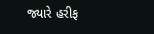જ્યારે હરીફ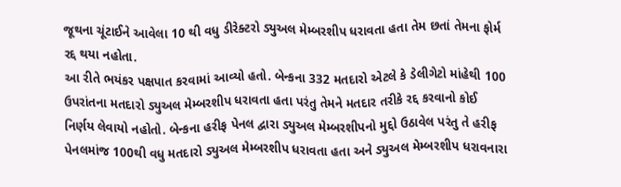જૂથના ચૂંટાઈને આવેલા 10 થી વધુ ડીરેક્ટરો ડ્યુઅલ મેમ્બરશીપ ધરાવતા હતા તેમ છતાં તેમના ફોર્મ રદ્દ થયા નહોતા.
આ રીતે ભયંકર પક્ષપાત કરવામાં આવ્યો હતો. બેન્કના 332 મતદારો એટલે કે ડેલીગેટો માંહેથી 100 ઉપરાંતના મતદારો ડ્યુઅલ મેમ્બરશીપ ધરાવતા હતા પરંતુ તેમને મતદાર તરીકે રદ્દ કરવાનો કોઈ નિર્ણય લેવાયો નહોતો. બેન્કના હરીફ પેનલ દ્વારા ડ્યુઅલ મેમ્બરશીપનો મુદ્દો ઉઠાવેલ પરંતુ તે હરીફ પેનલમાંજ 100થી વધુ મતદારો ડ્યુઅલ મેમ્બરશીપ ધરાવતા હતા અને ડ્યુઅલ મેમ્બરશીપ ધરાવનારા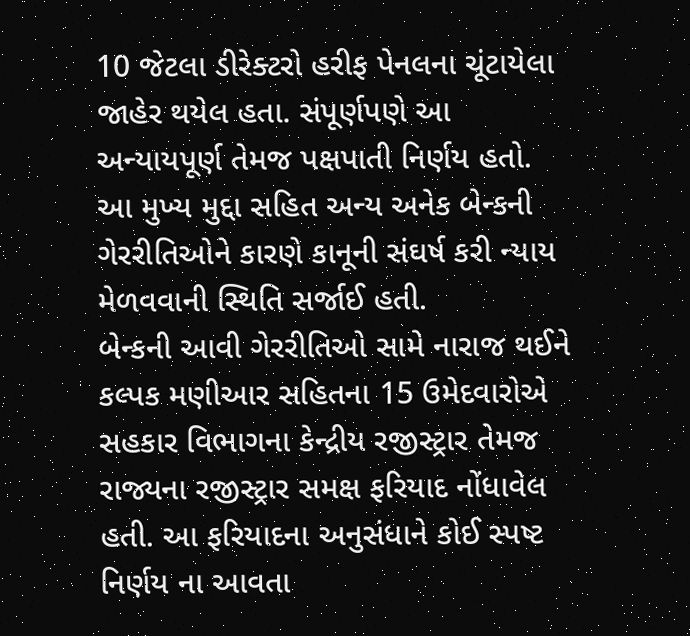10 જેટલા ડીરેક્ટરો હરીફ પેનલના ચૂંટાયેલા જાહેર થયેલ હતા. સંપૂર્ણપણે આ અન્યાયપૂર્ણ તેમજ પક્ષપાતી નિર્ણય હતો. આ મુખ્ય મુદ્દા સહિત અન્ય અનેક બેન્કની ગેરરીતિઓને કારણે કાનૂની સંઘર્ષ કરી ન્યાય મેળવવાની સ્થિતિ સર્જાઈ હતી.
બેન્કની આવી ગેરરીતિઓ સામે નારાજ થઈને કલ્પક મણીઆર સહિતના 15 ઉમેદવારોએ સહકાર વિભાગના કેન્દ્રીય રજીસ્ટ્રાર તેમજ રાજ્યના રજીસ્ટ્રાર સમક્ષ ફરિયાદ નોંધાવેલ હતી. આ ફરિયાદના અનુસંધાને કોઈ સ્પષ્ટ નિર્ણય ના આવતા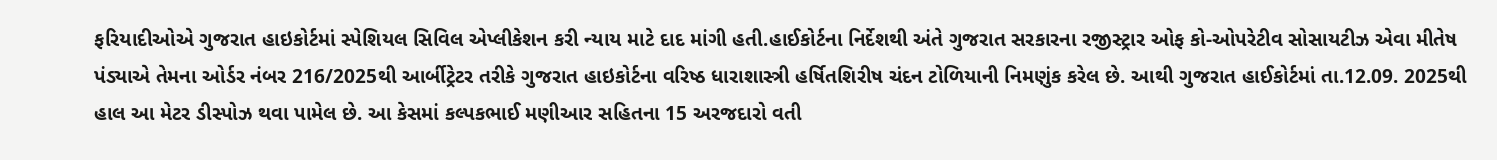ફરિયાદીઓએ ગુજરાત હાઇકોર્ટમાં સ્પેશિયલ સિવિલ એપ્લીકેશન કરી ન્યાય માટે દાદ માંગી હતી.હાઈકોર્ટના નિર્દેશથી અંતે ગુજરાત સરકારના રજીસ્ટ્રાર ઓફ કો-ઓપરેટીવ સોસાયટીઝ એવા મીતેષ પંડ્યાએ તેમના ઓર્ડર નંબર 216/2025થી આર્બીટ્રેટર તરીકે ગુજરાત હાઇકોર્ટના વરિષ્ઠ ધારાશાસ્ત્રી હર્ષિતશિરીષ ચંદન ટોળિયાની નિમણુંક કરેલ છે. આથી ગુજરાત હાઈકોર્ટમાં તા.12.09. 2025થી હાલ આ મેટર ડીસ્પોઝ થવા પામેલ છે. આ કેસમાં કલ્પકભાઈ મણીઆર સહિતના 15 અરજદારો વતી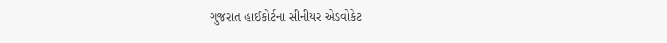ગુજરાત હાઈકોર્ટના સીનીયર એડવોકેટ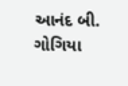આનંદ બી. ગોગિયા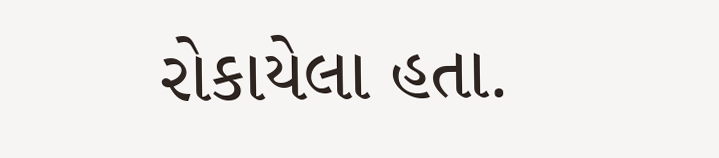રોકાયેલા હતા.